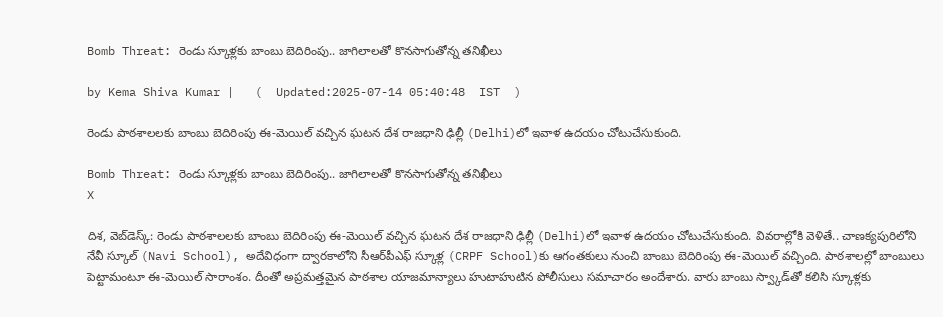Bomb Threat: రెండు స్కూళ్లకు బాంబు బెదిరింపు.. జాగిలాలతో కొనసాగుతోన్న తనిఖీలు

by Kema Shiva Kumar |   (  Updated:2025-07-14 05:40:48  IST  )

రెండు పాఠశాలలకు బాంబు బెదిరింపు ఈ-మెయిల్ వచ్చిన ఘటన దేశ రాజధాని ఢిల్లీ (Delhi)లో ఇవాళ ఉదయం చోటుచేసుకుంది.

Bomb Threat: రెండు స్కూళ్లకు బాంబు బెదిరింపు.. జాగిలాలతో కొనసాగుతోన్న తనిఖీలు
X

దిశ, వెబ్‌డెస్క్: రెండు పాఠశాలలకు బాంబు బెదిరింపు ఈ-మెయిల్ వచ్చిన ఘటన దేశ రాజధాని ఢిల్లీ (Delhi)లో ఇవాళ ఉదయం చోటుచేసుకుంది. వివరాల్లోకి వెళితే.. చాణక్యపురిలోని నేవీ స్కూల్ (Navi School), అదేవిధంగా ద్వారకాలోని సీఆర్‌పీఎఫ్ స్కూళ్ల (CRPF School)కు ఆగంతకులు నుంచి బాంబు బెదిరింపు ఈ-మెయిల్ వచ్చింది. పాఠశాలల్లో బాంబులు పెట్టామంటూ ఈ-మెయిల్ సారాంశం. దీంతో అప్రమత్తమైన పాఠశాల యాజమాన్యాలు హుటాహుటిన పోలీసులు సమాచారం అందేశారు. వారు బాంబు స్వ్కాడ్‌తో కలిసి స్కూళ్లకు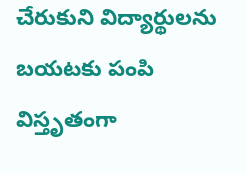చేరుకుని విద్యార్థులను బయటకు పంపి విస్తృతంగా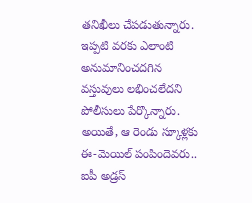తనిఖీలు చేపడుతున్నారు. ఇప్పటి వరకు ఎలాంటి అనుమానించదగిన వస్తువులు లభించలేదని పోలీసులు పేర్కొన్నారు. అయితే, ఆ రెండు స్కూళ్లకు ఈ-మెయిల్ పంపిందెవరు.. ఐపీ అడ్రస్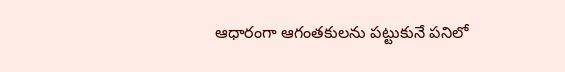ఆధారంగా ఆగంతకులను పట్టుకునే పనిలో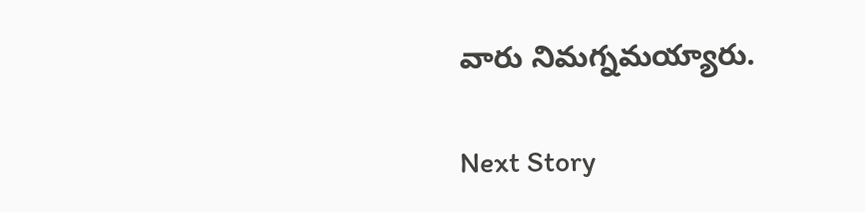వారు నిమగ్నమయ్యారు.

Next Story